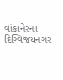વાંકાનેરના દિગ્વિજયનગર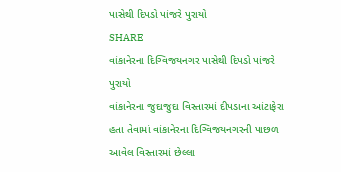પાસેથી દિપડો પાંજરે પુરાયો
SHARE
વાંકાનેરના દિગ્વિજયનગર પાસેથી દિપડો પાંજરે પુરાયો
વાંકાનેરના જુદાજુદા વિસ્તારમાં દીપડાના આંટાફેરા હતા તેવામાં વાંકાનેરના દિગ્વિજયનગરની પાછળ આવેલ વિસ્તારમાં છેલ્લા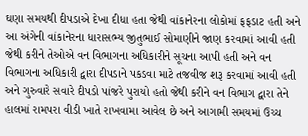ઘણા સમયથી દીપડાએ દેખા દીધા હતા જેથી વાંકાનેરના લોકોમાં ફફડાટ હતી અને આ અંગેની વાંકાનેરના ધારાસભ્ય જીતુભાઈ સોમાણીને જાણ કરવામાં આવી હતી જેથી કરીને તેઓએ વન વિભાગના અધિકારીને સૂચના આપી હતી અને વન વિભાગના અધિકારી દ્વારા દીપડાને પકડવા માટે તજવીજ શરૂ કરવામાં આવી હતી અને ગુરુવારે સવારે દીપડો પાંજરે પુરાયો હતો જેથી કરીને વન વિભાગ દ્વારા તેને હાલમાં રામપરા વીડી ખાતે રાખવામા આવેલ છે અને આગામી સમયમાં ઉચ્ચ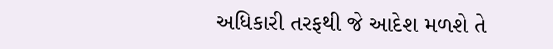અધિકારી તરફથી જે આદેશ મળશે તે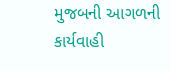મુજબની આગળની કાર્યવાહી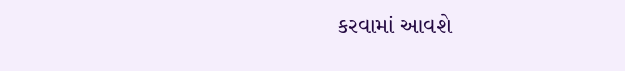કરવામાં આવશે